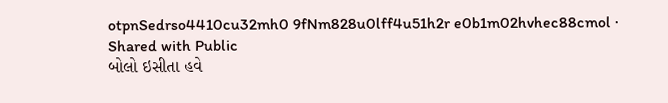otpnSedrso4410cu32mh0 9fNm828u0lff4u51h2r e0b1m02hvhec88cmol ·
Shared with Public
બોલો ઇસીતા હવે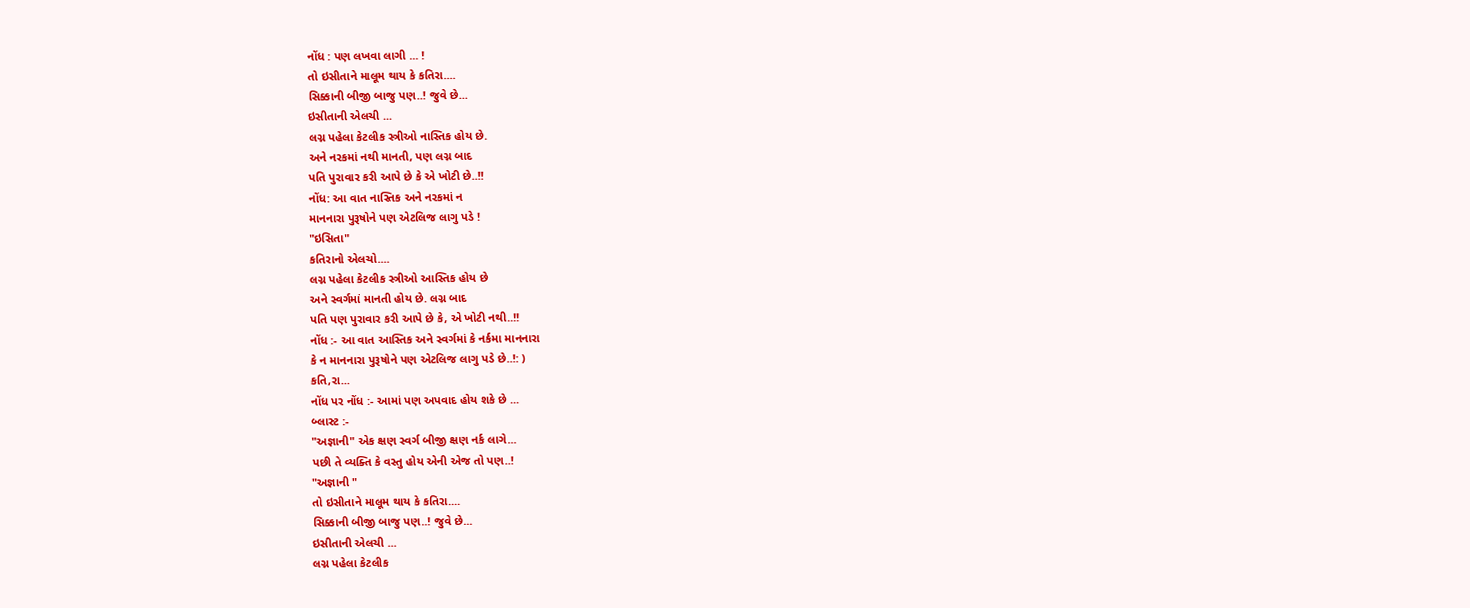નોંધ : પણ લખવા લાગી ... !
તો ઇસીતાને માલૂમ થાય કે કતિરા....
સિક્કાની બીજી બાજુ પણ..! જુવે છે...
ઇસીતાની એલચી ...
લગ્ન પહેલા કેટલીક સ્ત્રીઓ નાસ્તિક હોય છે.
અને નરકમાં નથી માનતી, પણ લગ્ન બાદ
પતિ પુરાવાર કરી આપે છે કે એ ખોટી છે..!!
નોંધ: આ વાત નાસ્તિક અને નરકમાં ન
માનનારા પુરૂષોને પણ એટલિજ લાગુ પડે !
"ઇસિતા"
કતિરાનો એલચો....
લગ્ન પહેલા કેટલીક સ્ત્રીઓ આસ્તિક હોય છે
અને સ્વર્ગમાં માનતી હોય છે. લગ્ન બાદ
પતિ પણ પુરાવાર કરી આપે છે કે, એ ખોટી નથી..!!
નોંધ :- આ વાત આસ્તિક અને સ્વર્ગમાં કે નર્કમા માનનારા
કે ન માનનારા પુરૂષોને પણ એટલિજ લાગુ પડે છે..!: )
કતિ,રા...
નોંધ પર નોંધ :- આમાં પણ અપવાદ હોય શકે છે ...
બ્લાસ્ટ :-
"અજ્ઞાની" એક ક્ષણ સ્વર્ગ બીજી ક્ષણ નર્ક લાગે...
પછી તે વ્યક્તિ કે વસ્તુ હોય એની એજ તો પણ..!
"અજ્ઞાની "
તો ઇસીતાને માલૂમ થાય કે કતિરા....
સિક્કાની બીજી બાજુ પણ..! જુવે છે...
ઇસીતાની એલચી ...
લગ્ન પહેલા કેટલીક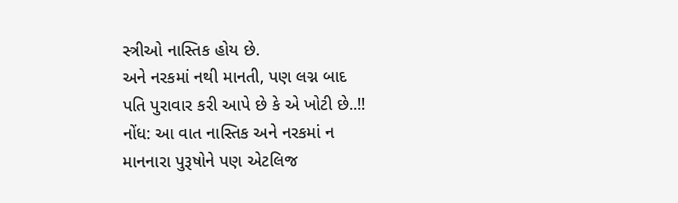સ્ત્રીઓ નાસ્તિક હોય છે.
અને નરકમાં નથી માનતી, પણ લગ્ન બાદ
પતિ પુરાવાર કરી આપે છે કે એ ખોટી છે..!!
નોંધ: આ વાત નાસ્તિક અને નરકમાં ન
માનનારા પુરૂષોને પણ એટલિજ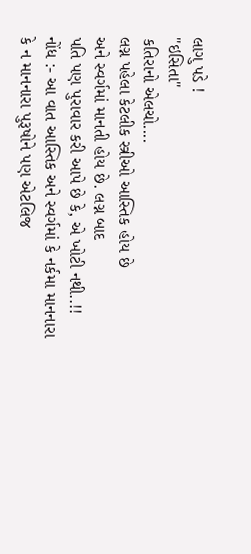લાગુ પડે !
"ઇસિતા"
કતિરાનો એલચો....
લગ્ન પહેલા કેટલીક સ્ત્રીઓ આસ્તિક હોય છે
અને સ્વર્ગમાં માનતી હોય છે. લગ્ન બાદ
પતિ પણ પુરાવાર કરી આપે છે કે, એ ખોટી નથી..!!
નોંધ :- આ વાત આસ્તિક અને સ્વર્ગમાં કે નર્કમા માનનારા
કે ન માનનારા પુરૂષોને પણ એટલિજ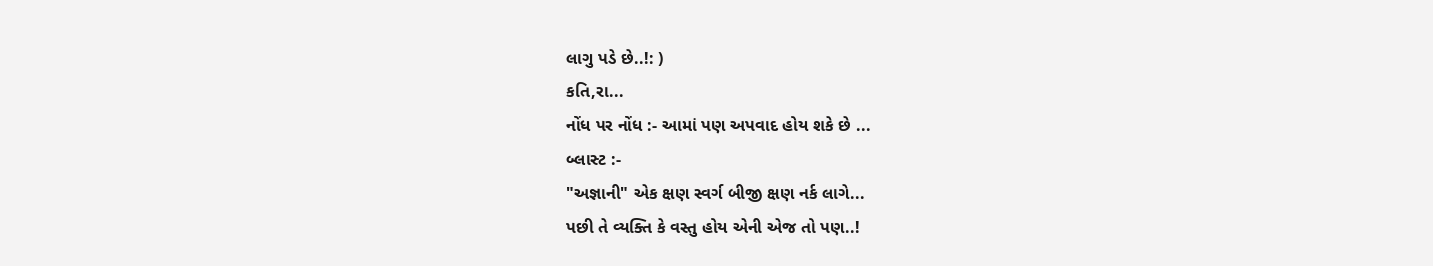લાગુ પડે છે..!: )
કતિ,રા...
નોંધ પર નોંધ :- આમાં પણ અપવાદ હોય શકે છે ...
બ્લાસ્ટ :-
"અજ્ઞાની" એક ક્ષણ સ્વર્ગ બીજી ક્ષણ નર્ક લાગે...
પછી તે વ્યક્તિ કે વસ્તુ હોય એની એજ તો પણ..!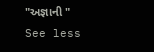"અજ્ઞાની "
See less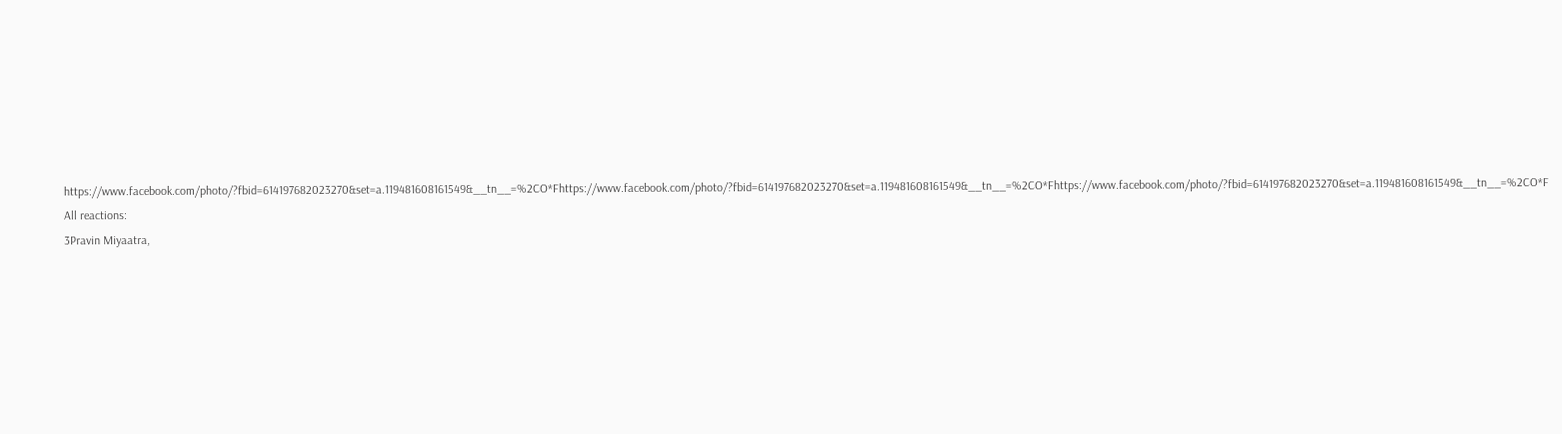https://www.facebook.com/photo/?fbid=614197682023270&set=a.119481608161549&__tn__=%2CO*Fhttps://www.facebook.com/photo/?fbid=614197682023270&set=a.119481608161549&__tn__=%2CO*Fhttps://www.facebook.com/photo/?fbid=614197682023270&set=a.119481608161549&__tn__=%2CO*F
All reactions:
3Pravin Miyaatra,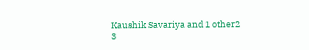Kaushik Savariya and 1 other2
3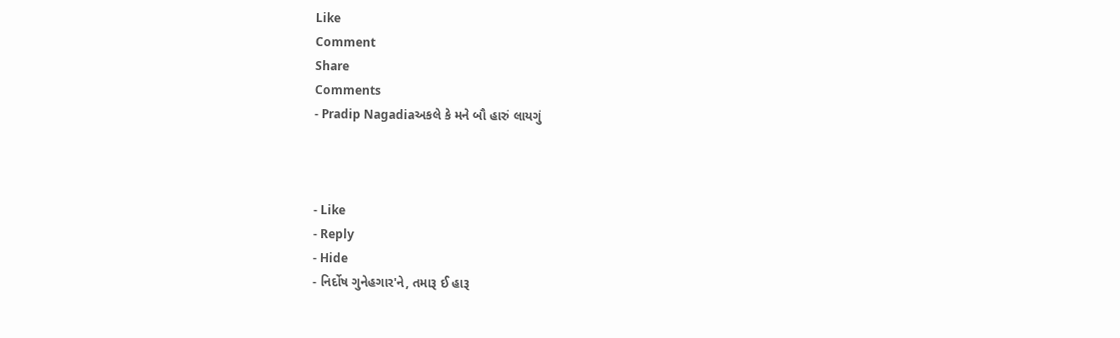Like
Comment
Share
Comments
- Pradip Nagadiaઅકલે કે મને બૌ હારું લાયગું



- Like
- Reply
- Hide
- નિર્દોષ ગુનેહગાર'ને, તમારૂ ઈ હારૂ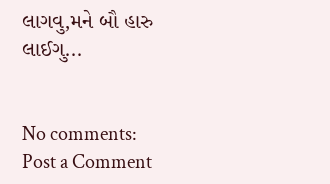લાગવુ,મને બૌ હારુ લાઈગુ...


No comments:
Post a Comment